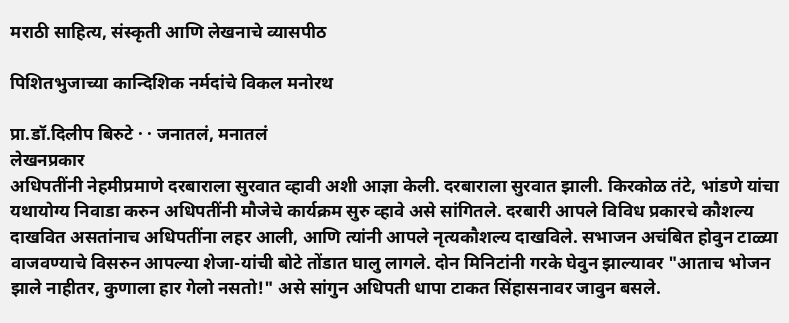मराठी साहित्य, संस्कृती आणि लेखनाचे व्यासपीठ

पिशितभुजाच्या कान्दिशिक नर्मदांचे विकल मनोरथ

प्रा.डॉ.दिलीप बिरुटे · · जनातलं, मनातलं
लेखनप्रकार
अधिपतींनी नेहमीप्रमाणे दरबाराला सुरवात व्हावी अशी आज्ञा केली. दरबाराला सुरवात झाली. किरकोळ तंटे, भांडणे यांचा यथायोग्य निवाडा करुन अधिपतींनी मौजेचे कार्यक्रम सुरु व्हावे असे सांगितले. दरबारी आपले विविध प्रकारचे कौशल्य दाखवित असतांनाच अधिपतींना लहर आली, आणि त्यांनी आपले नृत्यकौशल्य दाखविले. सभाजन अचंबित होवुन टाळ्या वाजवण्याचे विसरुन आपल्या शेजा-यांची बोटे तोंडात घालु लागले. दोन मिनिटांनी गरके घेवुन झाल्यावर "आताच भोजन झाले नाहीतर, कुणाला हार गेलो नसतो!" असे सांगुन अधिपती धापा टाकत सिंहासनावर जावुन बसले.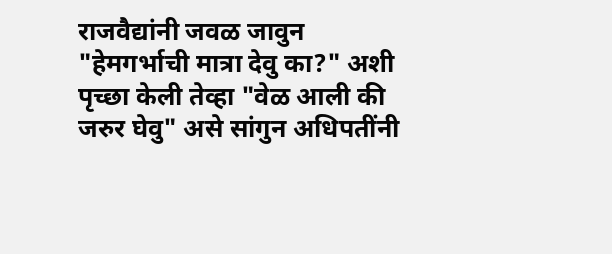राजवैद्यांनी जवळ जावुन "हेमगर्भाची मात्रा देवु का?" अशी पृच्छा केली तेव्हा "वेळ आली की जरुर घेवु" असे सांगुन अधिपतींनी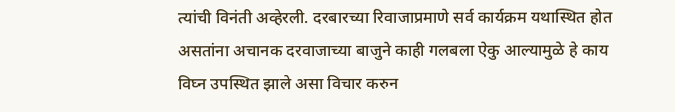त्यांची विनंती अव्हेरली. दरबारच्या रिवाजाप्रमाणे सर्व कार्यक्रम यथास्थित होत असतांना अचानक दरवाजाच्या बाजुने काही गलबला ऐकु आल्यामुळे हे काय विघ्न उपस्थित झाले असा विचार करुन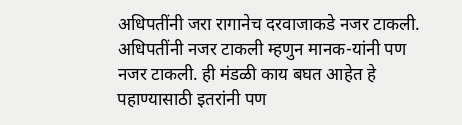अधिपतींनी जरा रागानेच दरवाजाकडे नजर टाकली. अधिपतींनी नजर टाकली म्हणुन मानक-यांनी पण नजर टाकली. ही मंडळी काय बघत आहेत हे पहाण्यासाठी इतरांनी पण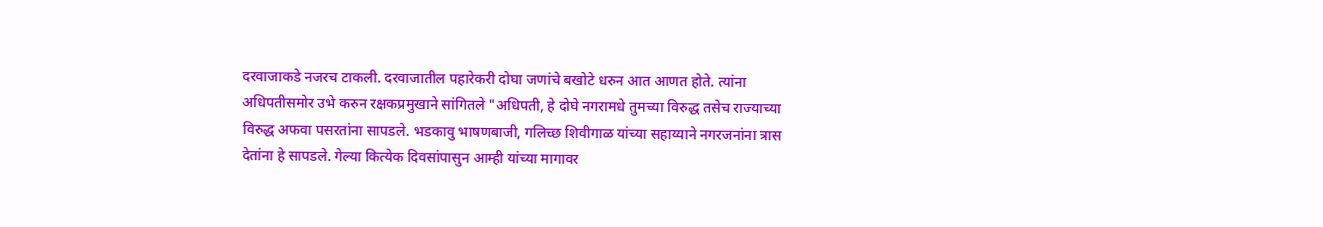दरवाजाकडे नजरच टाकली. दरवाजातील पहारेकरी दोघा जणांचे बखोटे धरुन आत आणत होते. त्यांना अधिपतीसमोर उभे करुन रक्षकप्रमुखाने सांगितले "अधिपती, हे दोघे नगरामधे तुमच्या विरुद्ध तसेच राज्याच्या विरुद्ध अफवा पसरतांना सापडले. भडकावु भाषणबाजी, गलिच्छ शिवीगाळ यांच्या सहाय्याने नगरजनांना त्रास देतांना हे सापडले. गेल्या कित्येक दिवसांपासुन आम्ही यांच्या मागावर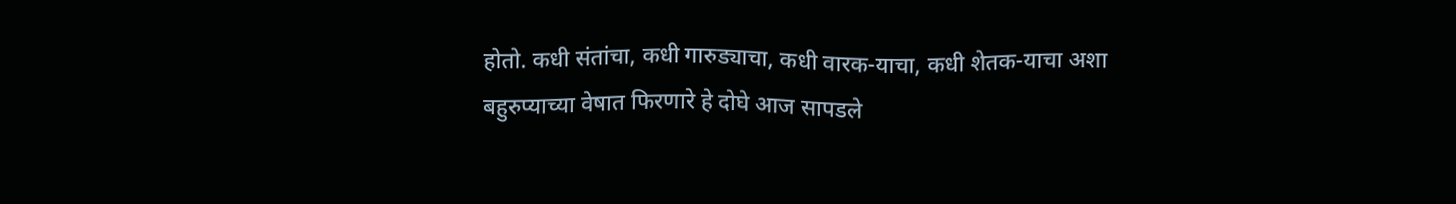होतो. कधी संतांचा, कधी गारुड्याचा, कधी वारक-याचा, कधी शेतक-याचा अशा बहुरुप्याच्या वेषात फिरणारे हे दोघे आज सापडले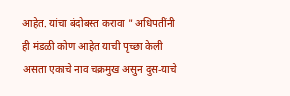आहेत. यांचा बंदोबस्त करावा " अधिपतींनी ही मंडळी कोण आहेत याची पृच्छा केली असता एकाचे नाव चक्रमुख असुन दुस-याचे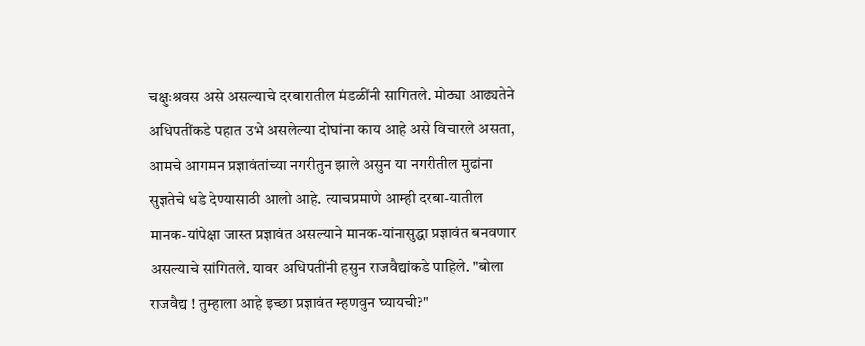चक्षुःश्रवस असे असल्याचे दरबारातील मंडळींनी सागितले. मोठ्या आढ्यतेने अधिपतींकडे पहात उभे असलेल्या दोघांना काय आहे असे विचारले असता, आमचे आगमन प्रज्ञावंतांच्या नगरीतुन झाले असुन या नगरीतील मुढांना सुज्ञतेचे धडे देण्यासाठी आलो आहे. त्याचप्रमाणे आम्ही दरबा-यातील मानक-यांपेक्षा जास्त प्रज्ञावंत असल्याने मानक-यांनासुद्धा प्रज्ञावंत बनवणार असल्याचे सांगितले. यावर अधिपतींनी हसुन राजवैद्यांकडे पाहिले. "बोला राजवैद्य ! तुम्हाला आहे इच्छा प्रज्ञावंत म्हणवुन घ्यायची?"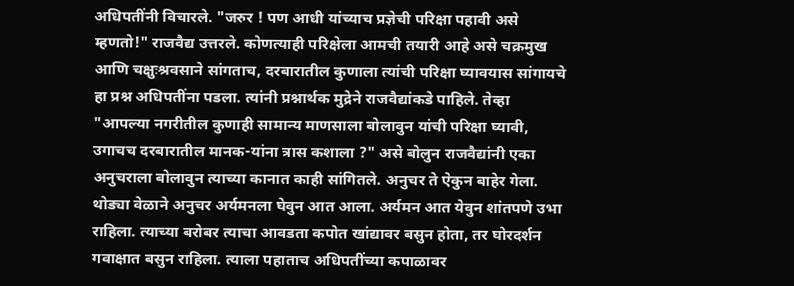अधिपतींनी विचारले. "जरुर ! पण आधी यांच्याच प्रज्ञेची परिक्षा पहावी असे म्हणतो!" राजवैद्य उत्तरले. कोणत्याही परिक्षेला आमची तयारी आहे असे चक्रमुख आणि चक्षुःश्रवसाने सांगताच, दरबारातील कुणाला त्यांची परिक्षा घ्यावयास सांगायचे हा प्रश्न अधिपतींना पडला. त्यांनी प्रश्नार्थक मुद्रेने राजवैद्यांकडे पाहिले. तेव्हा "आपल्या नगरीतील कुणाही सामान्य माणसाला बोलावुन यांची परिक्षा घ्यावी, उगाचच दरबारातील मानक-यांना त्रास कशाला ?" असे बोलुन राजवैद्यांनी एका अनुचराला बोलावुन त्याच्या कानात काही सांगितले. अनुचर ते ऐकुन बाहेर गेला. थोड्या वेळाने अनुचर अर्यमनला घेवुन आत आला. अर्यमन आत येवुन शांतपणे उभा राहिला. त्याच्या बरोबर त्याचा आवडता कपोत खांद्यावर बसुन होता, तर घोरदर्शन गवाक्षात बसुन राहिला. त्याला पहाताच अधिपतींच्या कपाळावर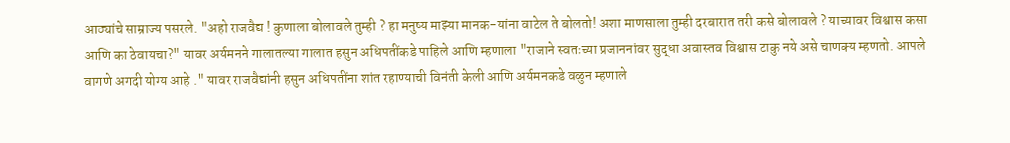आठ्यांचे साम्राज्य पसरले. "अहो राजवैद्य ! कुणाला बोलावले तुम्ही ? हा मनुष्य माझ्या मानक-यांना वाटेल ते बोलतो! अशा माणसाला तुम्ही दरबारात तरी कसे बोलावले ? याच्यावर विश्वास कसा आणि का ठेवायचा?" यावर अर्यमनने गालातल्या गालात हसुन अधिपतींकडे पाहिले आणि म्हणाला "राजाने स्वतःच्या प्रजाननांवर सुद्धा अवास्तव विश्वास टाकु नये असे चाणक्य म्हणतो. आपले वागणे अगदी योग्य आहे ." यावर राजवैद्यांनी हसुन अधिपतींना शांत रहाण्याची विनंती केली आणि अर्यमनकडे वळुन म्हणाले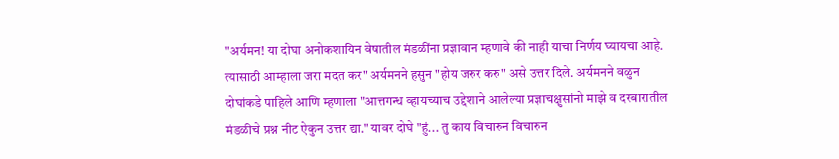"अर्यमन! या दोघा अनोकशायिन वेषातील मंडळींना प्रज्ञावान म्हणावे की नाही याचा निर्णय घ्यायचा आहे. त्यासाठी आम्हाला जरा मदत कर" अर्यमनने हसुन "होय जरुर करु" असे उत्तर दिले. अर्यमनने वळुन दोघांकडे पाहिले आणि म्हणाला "आत्तगन्ध व्हायच्याच उद्देशाने आलेल्या प्रज्ञाचक्षुसांनो माझे व दरबारातील मंडळीचे प्रश्न नीट ऐकुन उत्तर द्या." यावर दोघे "हुं... तु काय विचारुन विचारुन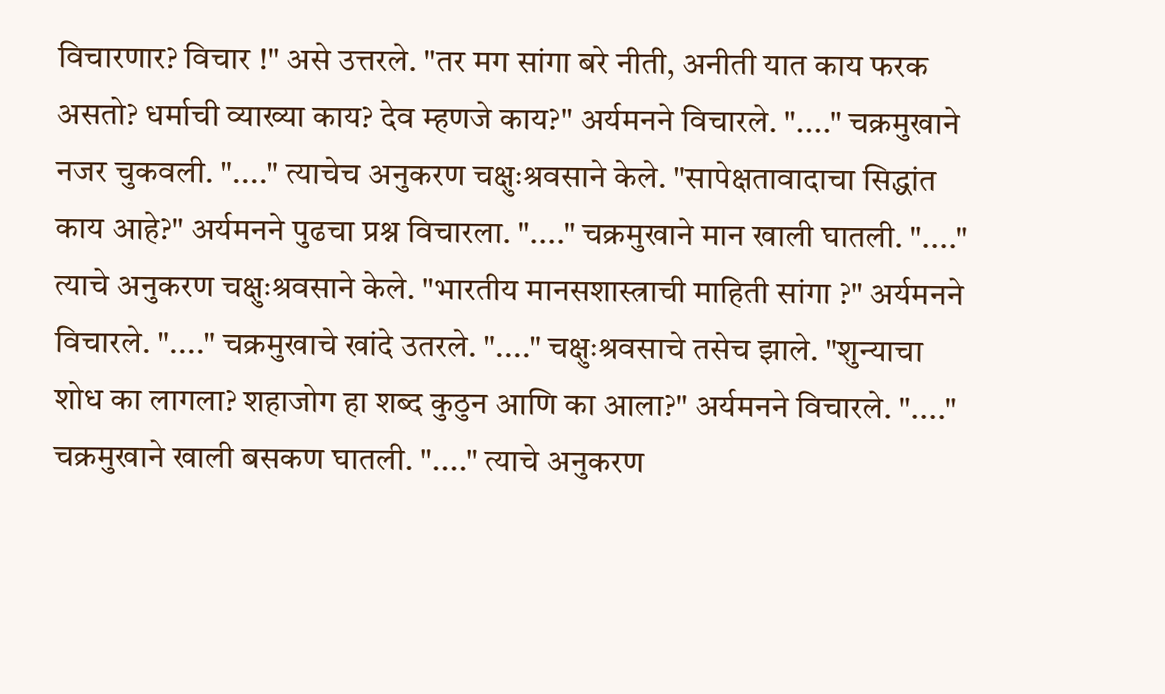विचारणार? विचार !" असे उत्तरले. "तर मग सांगा बरे नीती, अनीती यात काय फरक असतो? धर्माची व्याख्या काय? देव म्हणजे काय?" अर्यमनने विचारले. "...." चक्रमुखाने नजर चुकवली. "...." त्याचेच अनुकरण चक्षुःश्रवसाने केले. "सापेक्षतावादाचा सिद्धांत काय आहे?" अर्यमनने पुढचा प्रश्न विचारला. "...." चक्रमुखाने मान खाली घातली. "...." त्याचे अनुकरण चक्षुःश्रवसाने केले. "भारतीय मानसशास्त्राची माहिती सांगा ?" अर्यमनने विचारले. "...." चक्रमुखाचे खांदे उतरले. "...." चक्षुःश्रवसाचे तसेच झाले. "शुन्याचा शोध का लागला? शहाजोग हा शब्द कुठुन आणि का आला?" अर्यमनने विचारले. "...." चक्रमुखाने खाली बसकण घातली. "...." त्याचे अनुकरण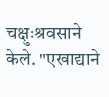चक्षुःश्रवसाने केले. "एखाद्याने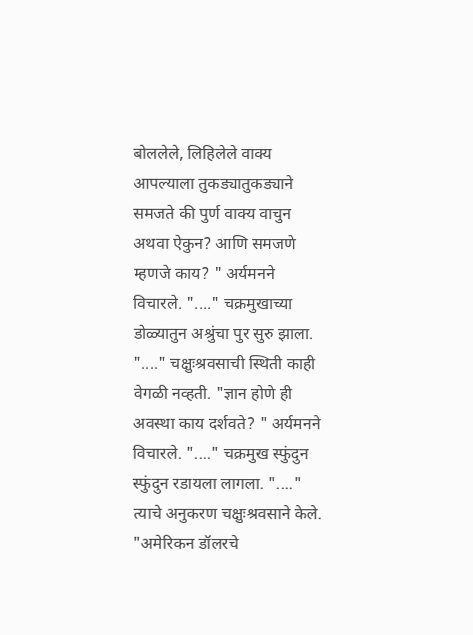बोललेले, लिहिलेले वाक्य आपल्याला तुकड्यातुकड्याने समजते की पुर्ण वाक्य वाचुन अथवा ऐकुन? आणि समजणे म्हणजे काय? " अर्यमनने विचारले. "...." चक्रमुखाच्या डोळ्यातुन अश्रुंचा पुर सुरु झाला. "...." चक्षुःश्रवसाची स्थिती काही वेगळी नव्हती. "ज्ञान होणे ही अवस्था काय दर्शवते? " अर्यमनने विचारले. "...." चक्रमुख स्फुंदुन स्फुंदुन रडायला लागला. "...." त्याचे अनुकरण चक्षुःश्रवसाने केले. "अमेरिकन डॉलरचे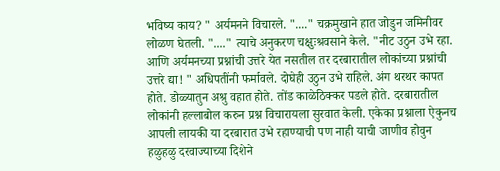भविष्य काय? " अर्यमनने विचारले. "...." चक्रमुखाने हात जोडुन जमिनीवर लोळण घेतली. "...." त्याचे अनुकरण चक्षुःश्रवसाने केले. "नीट उठुन उभे रहा. आणि अर्यमनच्या प्रश्नांची उत्तरे येत नसतील तर दरबारातील लोकांच्या प्रश्नांची उत्तरे द्या! " अधिपतींनी फर्मावले. दोघेही उठुन उभे राहिले. अंग थरथर कापत होते. डोळ्यातुन अश्रु वहात होते. तोंड काळेठिक्कर पडले होते. दरबारातील लोकांनी हल्लाबोल करुन प्रश्न विचारायला सुरवात केली. एकेका प्रश्नाला ऐकुनच आपली लायकी या दरबारात उभे रहाण्याची पण नाही याची जाणीव होवुन हळुहळु दरवाज्याच्या दिशेने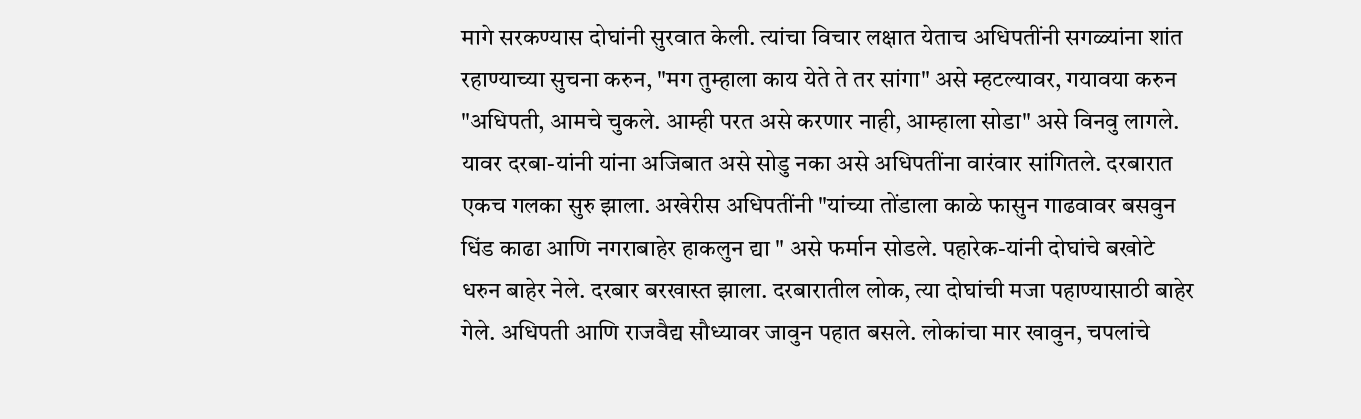मागे सरकण्यास दोघांनी सुरवात केली. त्यांचा विचार लक्षात येताच अधिपतींनी सगळ्यांना शांत रहाण्याच्या सुचना करुन, "मग तुम्हाला काय येते ते तर सांगा" असे म्हटल्यावर, गयावया करुन "अधिपती, आमचे चुकले. आम्ही परत असे करणार नाही, आम्हाला सोडा" असे विनवु लागले. यावर दरबा-यांनी यांना अजिबात असे सोडु नका असे अधिपतींना वारंवार सांगितले. दरबारात एकच गलका सुरु झाला. अखेरीस अधिपतींनी "यांच्या तोंडाला काळे फासुन गाढवावर बसवुन धिंड काढा आणि नगराबाहेर हाकलुन द्या " असे फर्मान सोडले. पहारेक-यांनी दोघांचे बखोटे धरुन बाहेर नेले. दरबार बरखास्त झाला. दरबारातील लोक, त्या दोघांची मजा पहाण्यासाठी बाहेर गेले. अधिपती आणि राजवैद्य सौध्यावर जावुन पहात बसले. लोकांचा मार खावुन, चपलांचे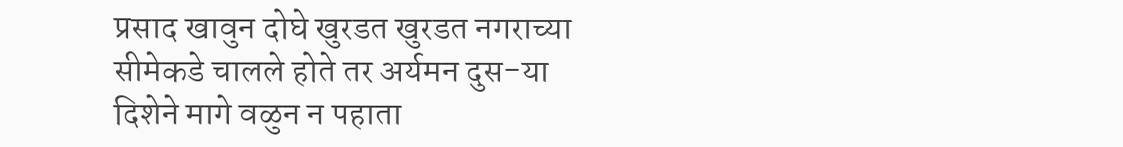प्रसाद खावुन दोघे खुरडत खुरडत नगराच्या सीमेकडे चालले होते तर अर्यमन दुस-या दिशेने मागे वळुन न पहाता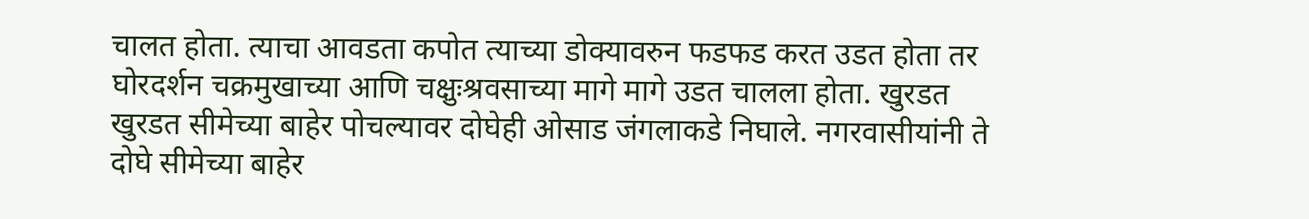चालत होता. त्याचा आवडता कपोत त्याच्या डोक्यावरुन फडफड करत उडत होता तर घोरदर्शन चक्रमुखाच्या आणि चक्षुःश्रवसाच्या मागे मागे उडत चालला होता. खुरडत खुरडत सीमेच्या बाहेर पोचल्यावर दोघेही ओसाड जंगलाकडे निघाले. नगरवासीयांनी ते दोघे सीमेच्या बाहेर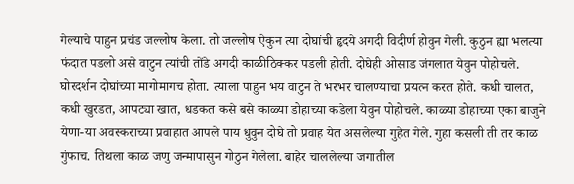गेल्याचे पाहुन प्रचंड जल्लोष केला. तो जल्लोष ऐकुन त्या दोघांची हृदये अगदी विदीर्ण होवुन गेली. कुठुन ह्या भलत्या फंदात पडलो असे वाटुन त्यांची तोंडे अगदी काळीठिक्कर पडली होती. दोघेही ओसाड जंगलात येवुन पोहोचले. घोरदर्शन दोघांच्या मागोमागच होता. त्याला पाहुन भय वाटुन ते भरभर चालण्याचा प्रयत्न करत होते. कधी चालत, कधी खुरडत, आपट्या खात, धडकत कसे बसे काळ्या डोहाच्या कडेला येवुन पोहोचले. काळ्या डोहाच्या एका बाजुने येणा-या अवस्कराच्या प्रवाहात आपले पाय धुवुन दोघे तो प्रवाह येत असलेल्या गुहेत गेले. गुहा कसली ती तर काळ गुंफाच. तिथला काळ जणु जन्मापासुन गोठुन गेलेला. बाहेर चाललेल्या जगातील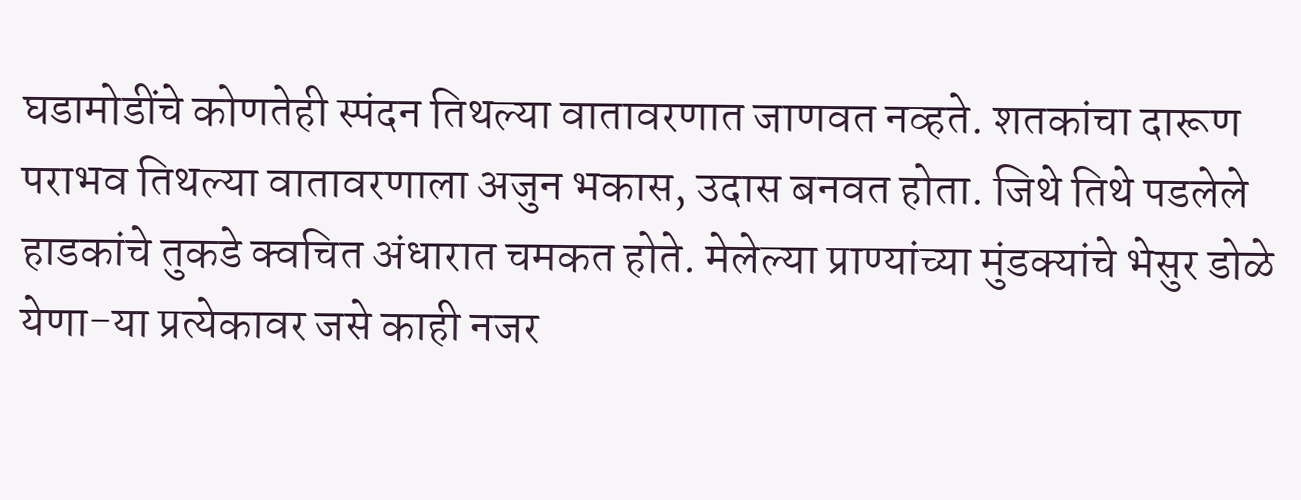घडामोडींचे कोणतेही स्पंदन तिथल्या वातावरणात जाणवत नव्हते. शतकांचा दारूण पराभव तिथल्या वातावरणाला अजुन भकास, उदास बनवत होता. जिथे तिथे पडलेले हाडकांचे तुकडे क्वचित अंधारात चमकत होते. मेलेल्या प्राण्यांच्या मुंडक्यांचे भेसुर डोळे येणा-या प्रत्येकावर जसे काही नजर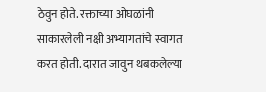ठेवुन होते. रक्ताच्या ओघळांनी साकारलेली नक्षी अभ्यागतांचे स्वागत करत होती. दारात जावुन थबकलेल्या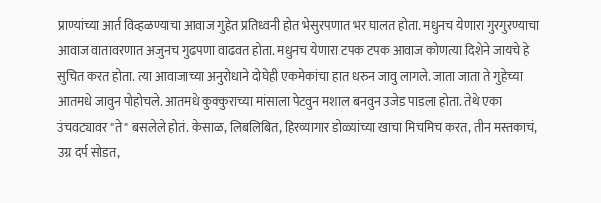प्राण्यांच्या आर्त विव्हळण्याचा आवाज गुहेत प्रतिध्वनी होत भेसुरपणात भर घालत होता. मधुनच येणारा गुरगुरण्याचा आवाज वातावरणात अजुनच गुढपणा वाढवत होता. मधुनच येणारा टपक टपक आवाज कोणत्या दिशेने जायचे हे सुचित करत होता. त्या आवाजाच्या अनुरोधाने दोघेही एकमेकांचा हात धरुन जावु लागले. जाता जाता ते गुहेच्या आतमधे जावुन पोहोचले. आतमधे कुक्कुराच्या मांसाला पेटवुन मशाल बनवुन उजेड पाडला होता. तेथे एका उंचवट्यावर "ते" बसलेले होतं. केसाळ, लिबलिबित, हिरव्यागार डोळ्यांच्या खाचा मिचमिच करत, तीन मस्तकाचं, उग्र दर्प सोडत,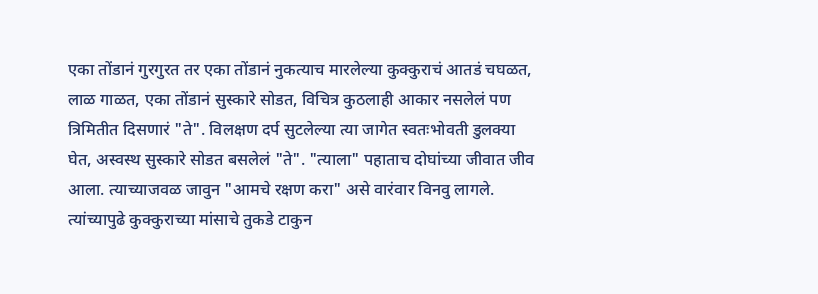एका तोंडानं गुरगुरत तर एका तोंडानं नुकत्याच मारलेल्या कुक्कुराचं आतडं चघळत, लाळ गाळत, एका तोंडानं सुस्कारे सोडत, विचित्र कुठलाही आकार नसलेलं पण त्रिमितीत दिसणारं "ते". विलक्षण दर्प सुटलेल्या त्या जागेत स्वतःभोवती डुलक्या घेत, अस्वस्थ सुस्कारे सोडत बसलेलं "ते". "त्याला" पहाताच दोघांच्या जीवात जीव आला. त्याच्याजवळ जावुन "आमचे रक्षण करा" असे वारंवार विनवु लागले. त्यांच्यापुढे कुक्कुराच्या मांसाचे तुकडे टाकुन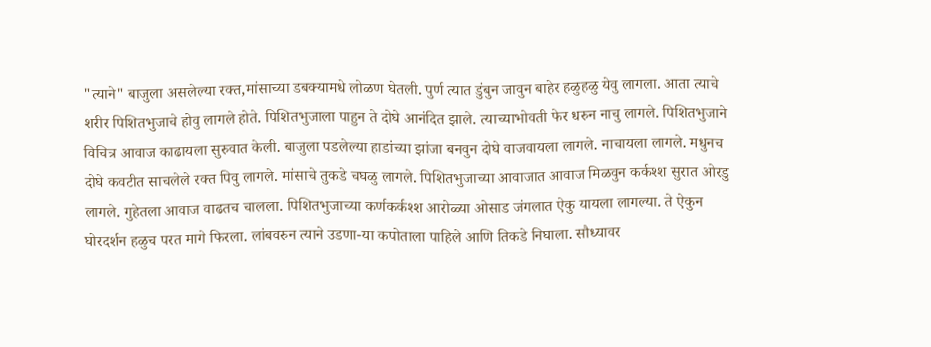"त्याने" बाजुला असलेल्या रक्त,मांसाच्या डबक्यामधे लोळण घेतली. पुर्ण त्यात डुंबुन जावुन बाहेर हळुहळु येवु लागला. आता त्याचे शरीर पिशितभुजाचे होवु लागले होते. पिशितभुजाला पाहुन ते दोघे आनंदित झाले. त्याच्याभोवती फेर धरुन नाचु लागले. पिशितभुजाने विचित्र आवाज काढायला सुरुवात केली. बाजुला पडलेल्या हाडांच्या झांजा बनवुन दोघे वाजवायला लागले. नाचायला लागले. मधुनच दोघे कवटीत साचलेले रक्त पिवु लागले. मांसाचे तुकडे चघळु लागले. पिशितभुजाच्या आवाजात आवाज मिळवुन कर्कश्श सुरात ओरडु लागले. गुहेतला आवाज वाढतच चालला. पिशितभुजाच्या कर्णकर्कश्श आरोळ्या ओसाड जंगलात ऐकु यायला लागल्या. ते ऐकुन घोरदर्शन हळुच परत मागे फिरला. लांबवरुन त्याने उडणा-या कपोताला पाहिले आणि तिकडे निघाला. सौध्यावर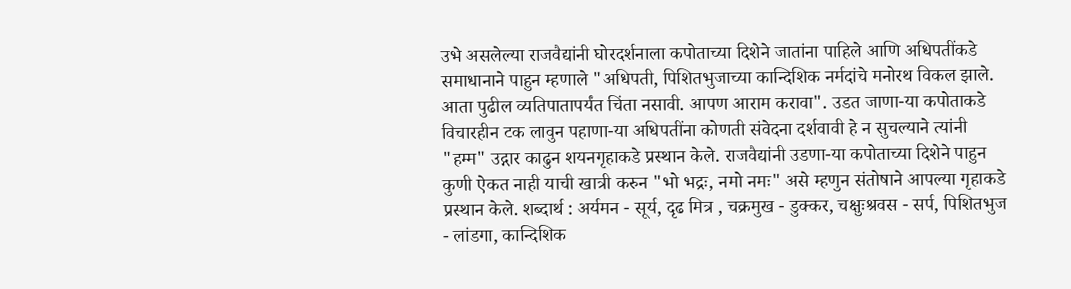उभे असलेल्या राजवैद्यांनी घोरदर्शनाला कपोताच्या दिशेने जातांना पाहिले आणि अधिपतींकडे समाधानाने पाहुन म्हणाले "अधिपती, पिशितभुजाच्या कान्दिशिक नर्मदांचे मनोरथ विकल झाले. आता पुढील व्यतिपातापर्यंत चिंता नसावी. आपण आराम करावा". उडत जाणा-या कपोताकडे विचारहीन टक लावुन पहाणा-या अधिपतींना कोणती संवेदना दर्शवावी हे न सुचल्याने त्यांनी "हम्म" उद्गार काढुन शयनगृहाकडे प्रस्थान केले. राजवैद्यांनी उडणा-या कपोताच्या दिशेने पाहुन कुणी ऐकत नाही याची खात्री करुन "भो भद्रः, नमो नमः" असे म्हणुन संतोषाने आपल्या गृहाकडे प्रस्थान केले. शब्दार्थ : अर्यमन - सूर्य, दृढ मित्र , चक्रमुख - डुक्कर, चक्षुःश्रवस - सर्प, पिशितभुज - लांडगा, कान्दिशिक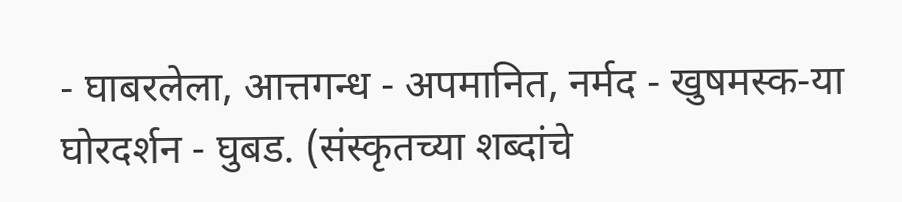- घाबरलेला, आत्तगन्ध - अपमानित, नर्मद - खुषमस्क-या घोरदर्शन - घुबड. (संस्कृतच्या शब्दांचे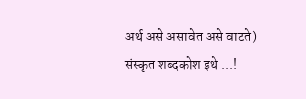अर्थ असे असावेत असे वाटते) संस्कृत शब्दकोश इथे ...!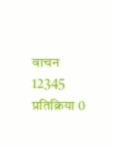वाचन 12345 प्रतिक्रिया 0